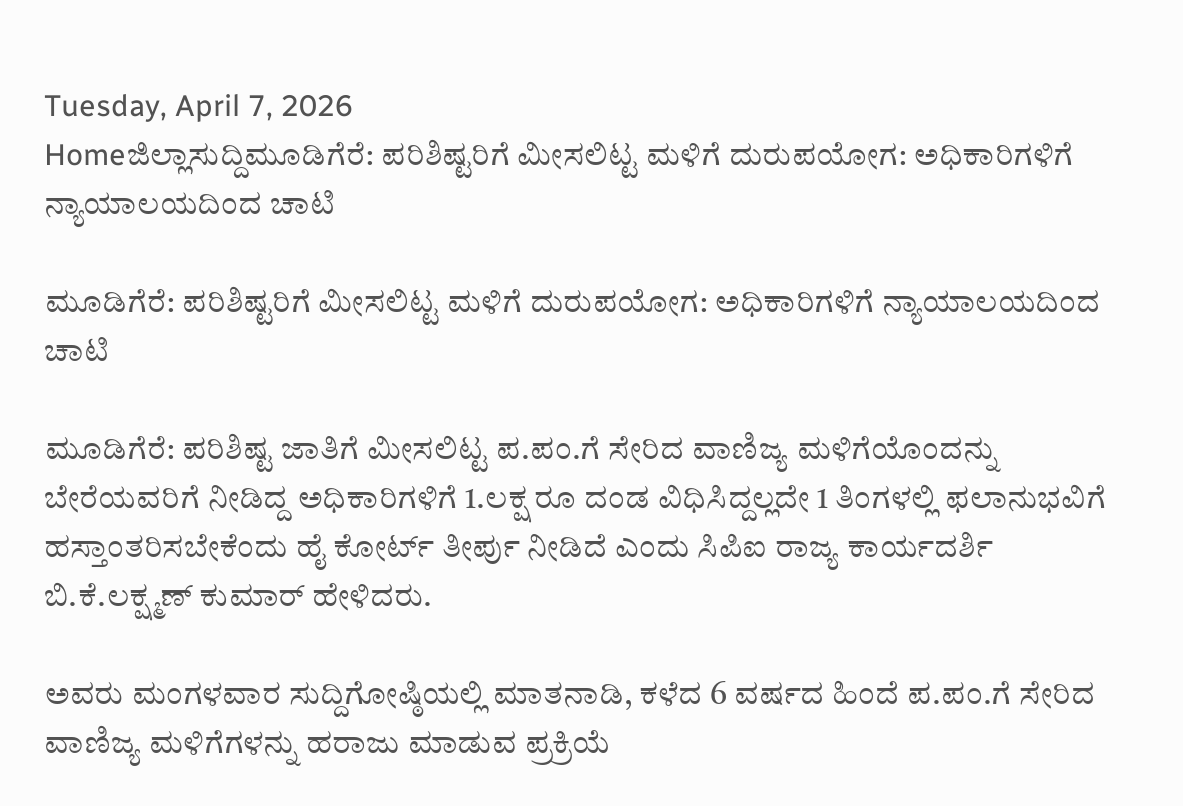Tuesday, April 7, 2026
Homeಜಿಲ್ಲಾಸುದ್ದಿಮೂಡಿಗೆರೆ: ಪರಿಶಿಷ್ಟರಿಗೆ ಮೀಸಲಿಟ್ಟ ಮಳಿಗೆ ದುರುಪಯೋಗ: ಅಧಿಕಾರಿಗಳಿಗೆ ನ್ಯಾಯಾಲಯದಿಂದ ಚಾಟಿ

ಮೂಡಿಗೆರೆ: ಪರಿಶಿಷ್ಟರಿಗೆ ಮೀಸಲಿಟ್ಟ ಮಳಿಗೆ ದುರುಪಯೋಗ: ಅಧಿಕಾರಿಗಳಿಗೆ ನ್ಯಾಯಾಲಯದಿಂದ ಚಾಟಿ

ಮೂಡಿಗೆರೆ: ಪರಿಶಿಷ್ಟ ಜಾತಿಗೆ ಮೀಸಲಿಟ್ಟ ಪ.ಪಂ.ಗೆ ಸೇರಿದ ವಾಣಿಜ್ಯ ಮಳಿಗೆಯೊಂದನ್ನು ಬೇರೆಯವರಿಗೆ ನೀಡಿದ್ದ ಅಧಿಕಾರಿಗಳಿಗೆ 1.ಲಕ್ಷ ರೂ ದಂಡ ವಿಧಿಸಿದ್ದಲ್ಲದೇ 1 ತಿಂಗಳಲ್ಲಿ ಫಲಾನುಭವಿಗೆ ಹಸ್ತಾಂತರಿಸಬೇಕೆಂದು ಹೈ ಕೋರ್ಟ್ ತೀರ್ಪು ನೀಡಿದೆ ಎಂದು ಸಿಪಿಐ ರಾಜ್ಯ ಕಾರ್ಯದರ್ಶಿ ಬಿ.ಕೆ.ಲಕ್ಷ್ಮಣ್ ಕುಮಾರ್ ಹೇಳಿದರು.

ಅವರು ಮಂಗಳವಾರ ಸುದ್ದಿಗೋಷ್ಠಿಯಲ್ಲಿ ಮಾತನಾಡಿ, ಕಳೆದ 6 ವರ್ಷದ ಹಿಂದೆ ಪ.ಪಂ.ಗೆ ಸೇರಿದ ವಾಣಿಜ್ಯ ಮಳಿಗೆಗಳನ್ನು ಹರಾಜು ಮಾಡುವ ಪ್ರಕ್ರಿಯೆ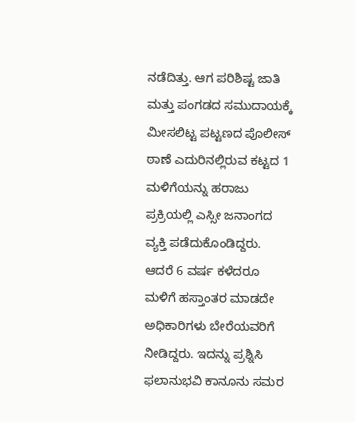ನಡೆದಿತ್ತು. ಆಗ ಪರಿಶಿಷ್ಟ ಜಾತಿ ಮತ್ತು ಪಂಗಡದ ಸಮುದಾಯಕ್ಕೆ ಮೀಸಲಿಟ್ಟ ಪಟ್ಟಣದ ಪೊಲೀಸ್ ಠಾಣೆ ಎದುರಿನಲ್ಲಿರುವ ಕಟ್ಟದ 1 ಮಳಿಗೆಯನ್ನು ಹರಾಜು ಪ್ರಕ್ರಿಯಲ್ಲಿ ಎಸ್ಸೀ ಜನಾಂಗದ ವ್ಯಕ್ತಿ ಪಡೆದುಕೊಂಡಿದ್ದರು. ಆದರೆ 6 ವರ್ಷ ಕಳೆದರೂ ಮಳಿಗೆ ಹಸ್ತಾಂತರ ಮಾಡದೇ ಅಧಿಕಾರಿಗಳು ಬೇರೆಯವರಿಗೆ ನೀಡಿದ್ದರು. ಇದನ್ನು ಪ್ರಶ್ನಿಸಿ ಫಲಾನುಭವಿ ಕಾನೂನು ಸಮರ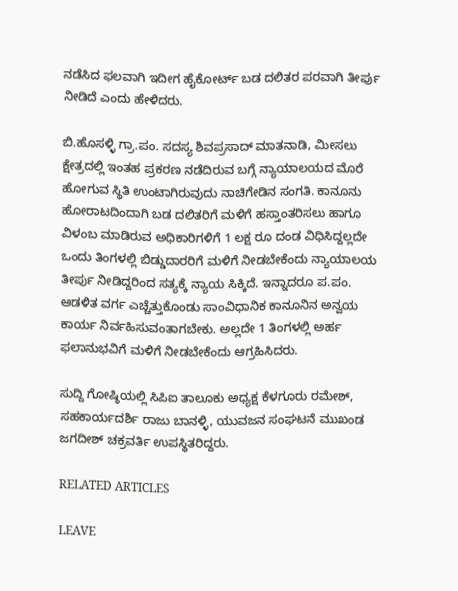ನಡೆಸಿದ ಫಲವಾಗಿ ಇದೀಗ ಹೈಕೋರ್ಟ್ ಬಡ ದಲಿತರ ಪರವಾಗಿ ತೀರ್ಪು ನೀಡಿದೆ ಎಂದು ಹೇಳಿದರು.

ಬಿ.ಹೊಸಳ್ಳಿ ಗ್ರಾ.ಪಂ. ಸದಸ್ಯ ಶಿವಪ್ರಸಾದ್ ಮಾತನಾಡಿ, ಮೀಸಲು ಕ್ಷೇತ್ರದಲ್ಲಿ ಇಂತಹ ಪ್ರಕರಣ ನಡೆದಿರುವ ಬಗ್ಗೆ ನ್ಯಾಯಾಲಯದ ಮೊರೆ ಹೋಗುವ ಸ್ಥಿತಿ ಉಂಟಾಗಿರುವುದು ನಾಚಿಗೇಡಿನ ಸಂಗತಿ. ಕಾನೂನು ಹೋರಾಟದಿಂದಾಗಿ ಬಡ ದಲಿತರಿಗೆ ಮಳಿಗೆ ಹಸ್ತಾಂತರಿಸಲು ಹಾಗೂ ವಿಳಂಬ ಮಾಡಿರುವ ಅಧಿಕಾರಿಗಳಿಗೆ 1 ಲಕ್ಷ ರೂ ದಂಡ ವಿಧಿಸಿದ್ದಲ್ಲದೇ ಒಂದು ತಿಂಗಳಲ್ಲಿ ಬಿಡ್ಡುದಾರರಿಗೆ ಮಳಿಗೆ ನೀಡಬೇಕೆಂದು ನ್ಯಾಯಾಲಯ ತೀರ್ಪು ನೀಡಿದ್ದರಿಂದ ಸತ್ಯಕ್ಕೆ ನ್ಯಾಯ ಸಿಕ್ಕಿದೆ. ಇನ್ನಾದರೂ ಪ.ಪಂ. ಆಡಳಿತ ವರ್ಗ ಎಚ್ಚೆತ್ತುಕೊಂಡು ಸಾಂವಿಧಾನಿಕ ಕಾನೂನಿನ ಅನ್ವಯ ಕಾರ್ಯ ನಿರ್ವಹಿಸುವಂತಾಗಬೇಕು. ಅಲ್ಲದೇ 1 ತಿಂಗಳಲ್ಲಿ ಅರ್ಹ ಫಲಾನುಭವಿಗೆ ಮಳಿಗೆ ನೀಡಬೇಕೆಂದು ಆಗ್ರಹಿಸಿದರು.

ಸುದ್ದಿ ಗೋಷ್ಠಿಯಲ್ಲಿ ಸಿಪಿಐ ತಾಲೂಕು ಅಧ್ಯಕ್ಷ ಕೆಳಗೂರು ರಮೇಶ್, ಸಹಕಾರ್ಯದರ್ಶಿ ರಾಜು ಬಾನಳ್ಳಿ, ಯುವಜನ ಸಂಘಟನೆ ಮುಖಂಡ ಜಗದೀಶ್ ಚಕ್ರವರ್ತಿ ಉಪಸ್ಥಿತರಿದ್ದರು.

RELATED ARTICLES

LEAVE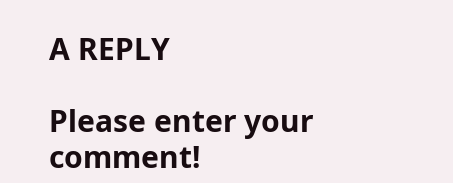A REPLY

Please enter your comment!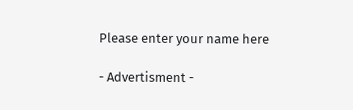Please enter your name here

- Advertisment -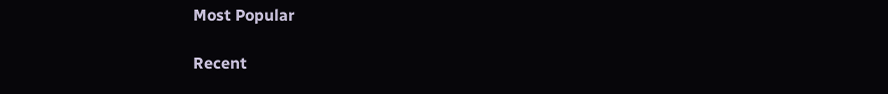Most Popular

Recent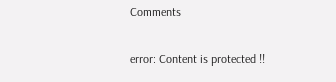Comments

error: Content is protected !!